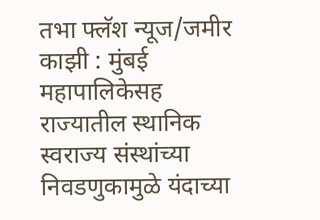तभा फ्लॅश न्यूज/जमीर काझी : मुंबई महापालिकेसह राज्यातील स्थानिक स्वराज्य संस्थांच्या निवडणुकामुळे यंदाच्या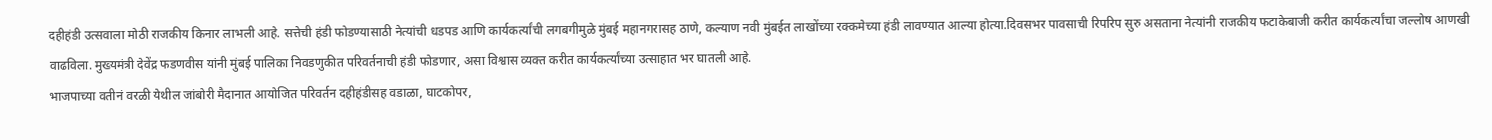दहीहंडी उत्सवाला मोठी राजकीय किनार लाभली आहे. सत्तेची हंडी फोडण्यासाठी नेत्यांची धडपड आणि कार्यकर्त्यांची लगबगीमुळे मुंबई महानगरासह ठाणे, कल्याण नवी मुंबईत लाखोंच्या रक्कमेच्या हंडी लावण्यात आल्या होत्या.दिवसभर पावसाची रिपरिप सुरु असताना नेत्यांनी राजकीय फटाकेबाजी करीत कार्यकर्त्यांचा जल्लोष आणखी वाढविला. मुख्यमंत्री देवेंद्र फडणवीस यांनी मुंबई पालिका निवडणुकीत परिवर्तनाची हंडी फोडणार, असा विश्वास व्यक्त करीत कार्यकर्त्यांच्या उत्साहात भर घातली आहे.
भाजपाच्या वतीनं वरळी येथील जांबोरी मैदानात आयोजित परिवर्तन दहीहंडीसह वडाळा, घाटकोपर,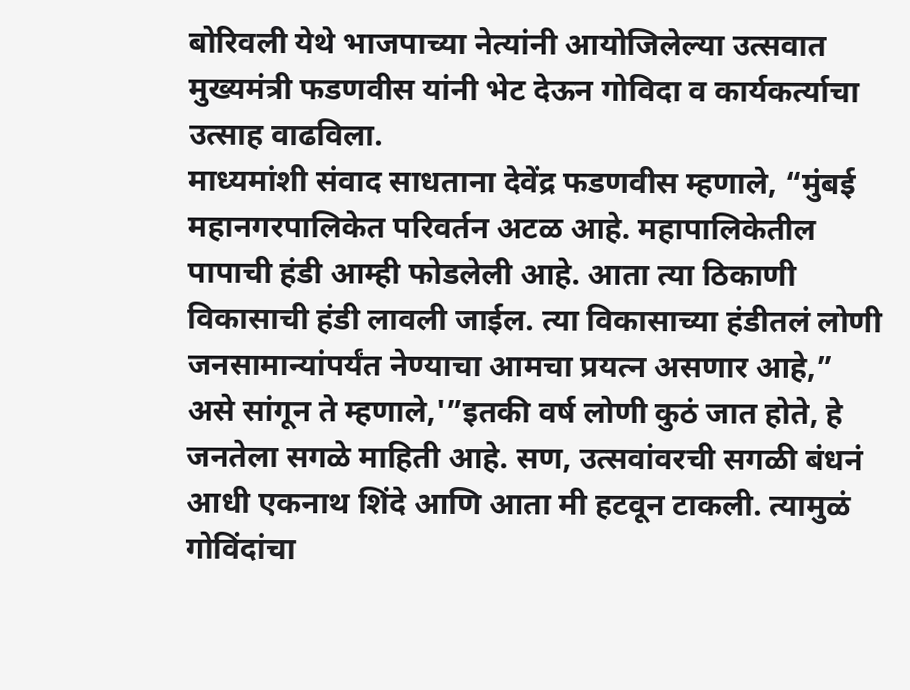बोरिवली येथे भाजपाच्या नेत्यांनी आयोजिलेल्या उत्सवात मुख्यमंत्री फडणवीस यांनी भेट देऊन गोविदा व कार्यकर्त्याचा उत्साह वाढविला.
माध्यमांशी संवाद साधताना देवेंद्र फडणवीस म्हणाले, “मुंबई महानगरपालिकेत परिवर्तन अटळ आहे. महापालिकेतील पापाची हंडी आम्ही फोडलेली आहे. आता त्या ठिकाणी विकासाची हंडी लावली जाईल. त्या विकासाच्या हंडीतलं लोणी जनसामान्यांपर्यंत नेण्याचा आमचा प्रयत्न असणार आहे,” असे सांगून ते म्हणाले,'”इतकी वर्ष लोणी कुठं जात होते, हे जनतेला सगळे माहिती आहे. सण, उत्सवांवरची सगळी बंधनं आधी एकनाथ शिंदे आणि आता मी हटवून टाकली. त्यामुळं गोविंदांचा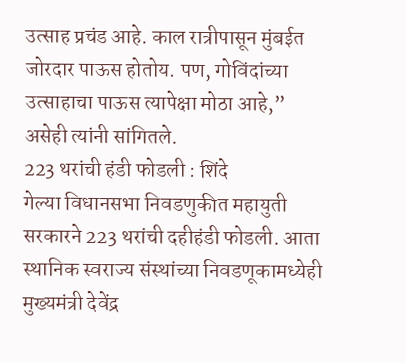उत्साह प्रचंड आहे. काल रात्रीपासून मुंबईत जोरदार पाऊस होतोय. पण, गोविंदांच्या उत्साहाचा पाऊस त्यापेक्षा मोठा आहे,” असेही त्यांनी सांगितले.
223 थरांची हंडी फोडली : शिंदे
गेल्या विधानसभा निवडणुकीत महायुती सरकारने 223 थरांची दहीहंडी फोडली. आता स्थानिक स्वराज्य संस्थांच्या निवडणूकामध्येही मुख्यमंत्री देवेंद्र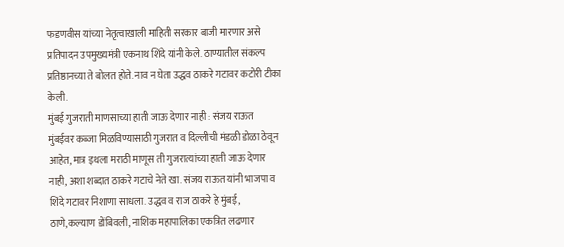फडणवीस यांच्या नेतृत्वाखाली माहिती सरकार बाजी मारणार असे प्रतिपादन उपमुख्यमंत्री एकनाथ शिंदे यांनी केले. ठाण्यातील संकल्प प्रतिष्ठानच्या ते बोलत होते. नाव न घेता उद्धव ठाकरे गटावर कटोरी टीका केली.
मुंबई गुजराती माणसाच्या हाती जाऊ देणार नाही : संजय राऊत
मुंबईवर कब्जा मिळविण्यासाठी गुजरात व दिल्लीची मंडळी डोळा ठेवून आहेत, मात्र इथला मराठी माणूस ती गुजरात्यांच्या हाती जाऊ देणार नाही, अशा शब्दात ठाकरे गटाचे नेते खा. संजय राऊत यांनी भाजपा व शिंदे गटावर निशाणा साधला. उद्धव व राज ठाकरे हे मुंबई, ठाणे,कल्याण डोंबिवली, नाशिक महापालिका एकत्रित लढणार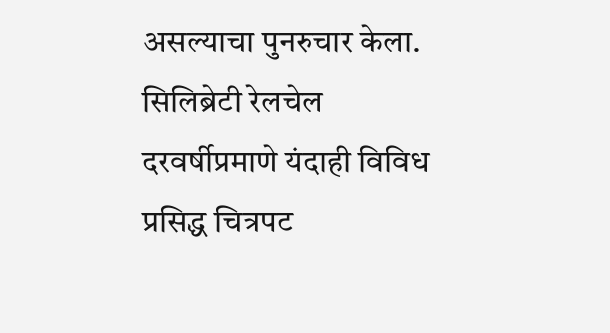असल्याचा पुनरुचार केला.
सिलिब्रेटी रेलचेल
दरवर्षीप्रमाणे यंदाही विविध प्रसिद्ध चित्रपट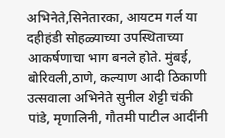अभिनेते,सिनेतारका, आयटम गर्ल या दहीहंडी सोहळ्याच्या उपस्थिताच्या आकर्षणाचा भाग बनले होते. मुंबई, बोरिवली,ठाणे, कल्याण आदी ठिकाणी उत्सवाला अभिनेते सुनील शेट्टी चंकी पांडे, मृणालिनी, गौतमी पाटील आदींनी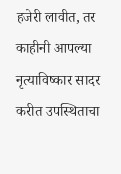हजेरी लावीत, तर काहीनी आपल्या नृत्याविष्कार सादर करीत उपस्थिताचा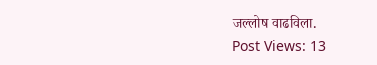जल्लोष वाढविला.
Post Views: 13